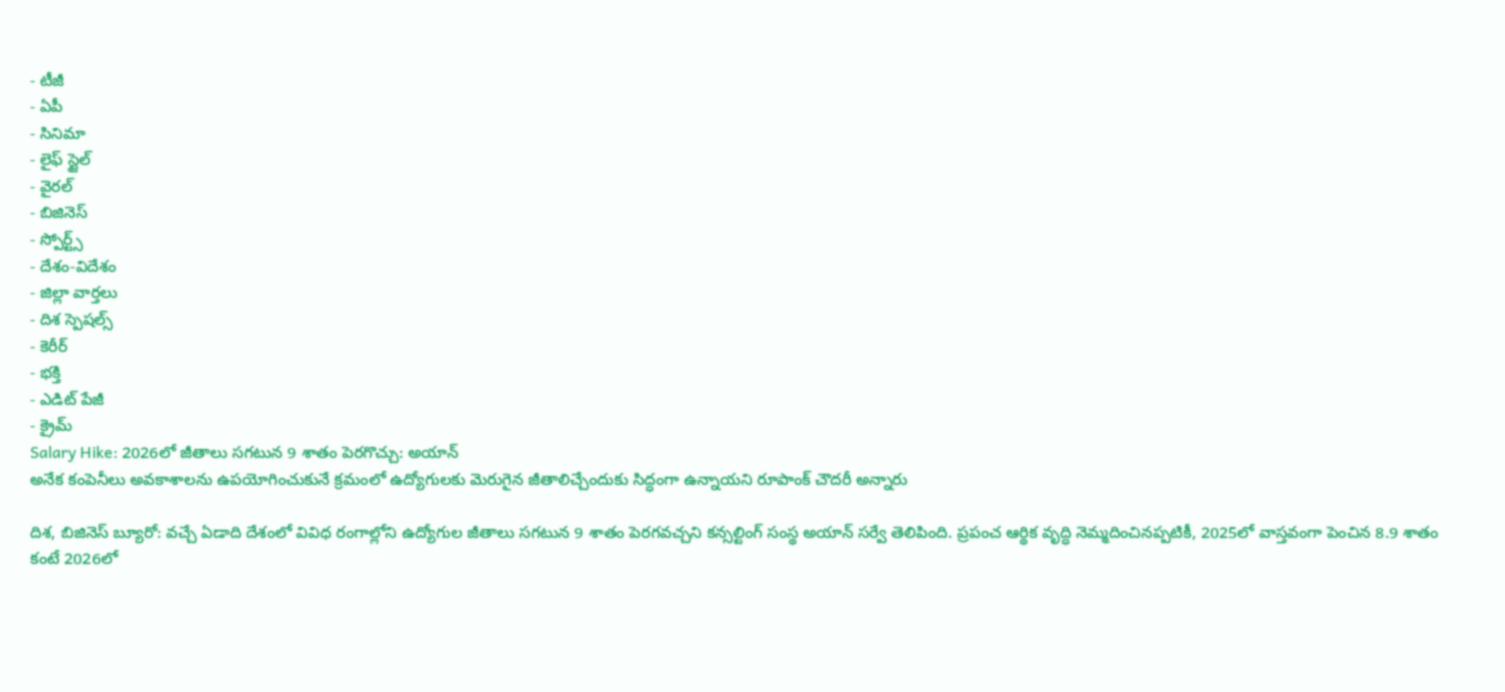- టీజీ
- ఏపీ
- సినిమా
- లైఫ్ స్టైల్
- వైరల్
- బిజినెస్
- స్పోర్ట్స్
- దేశం-విదేశం
- జిల్లా వార్తలు
- దిశ స్పెషల్స్
- కెరీర్
- భక్తి
- ఎడిట్ పేజీ
- క్రైమ్
Salary Hike: 2026లో జీతాలు సగటున 9 శాతం పెరగొచ్చు: అయాన్
అనేక కంపెనీలు అవకాశాలను ఉపయోగించుకునే క్రమంలో ఉద్యోగులకు మెరుగైన జీతాలిచ్చేందుకు సిద్ధంగా ఉన్నాయని రూపాంక్ చౌదరీ అన్నారు

దిశ, బిజినెస్ బ్యూరో: వచ్చే ఏడాది దేశంలో వివిధ రంగాల్లోని ఉద్యోగుల జీతాలు సగటున 9 శాతం పెరగవచ్చని కన్సల్టింగ్ సంస్థ అయాన్ సర్వే తెలిపింది. ప్రపంచ ఆర్థిక వృద్ధి నెమ్మదించినప్పటికీ, 2025లో వాస్తవంగా పెంచిన 8.9 శాతం కంటే 2026లో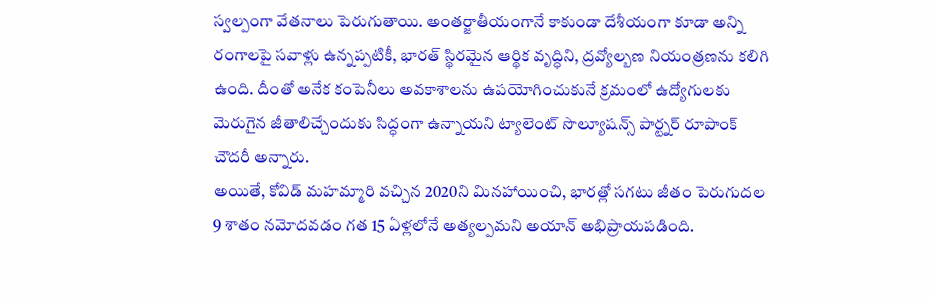స్వల్పంగా వేతనాలు పెరుగుతాయి. అంతర్జాతీయంగానే కాకుండా దేశీయంగా కూడా అన్ని రంగాలపై సవాళ్లు ఉన్నప్పటికీ, భారత్ స్థిరమైన ఆర్థిక వృద్ధిని, ద్రవ్యోల్బణ నియంత్రణను కలిగి ఉంది. దీంతో అనేక కంపెనీలు అవకాశాలను ఉపయోగించుకునే క్రమంలో ఉద్యోగులకు మెరుగైన జీతాలిచ్చేందుకు సిద్ధంగా ఉన్నాయని ట్యాలెంట్ సొల్యూషన్స్ పార్ట్నర్ రూపాంక్ చౌదరీ అన్నారు.
అయితే, కోవిడ్ మహమ్మారి వచ్చిన 2020ని మినహాయించి, భారత్లో సగటు జీతం పెరుగుదల 9 శాతం నమోదవడం గత 15 ఏళ్లలోనే అత్యల్పమని అయాన్ అభిప్రాయపడింది.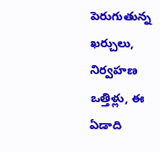పెరుగుతున్న ఖర్చులు, నిర్వహణ ఒత్తిళ్లు, ఈ ఏడాది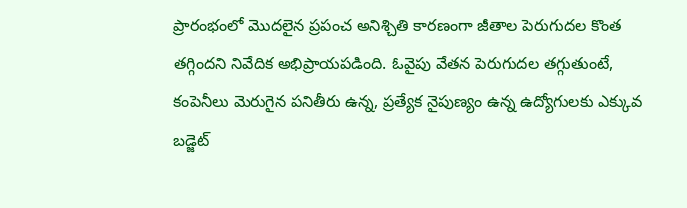ప్రారంభంలో మొదలైన ప్రపంచ అనిశ్చితి కారణంగా జీతాల పెరుగుదల కొంత తగ్గిందని నివేదిక అభిప్రాయపడింది. ఓవైపు వేతన పెరుగుదల తగ్గుతుంటే, కంపెనీలు మెరుగైన పనితీరు ఉన్న, ప్రత్యేక నైపుణ్యం ఉన్న ఉద్యోగులకు ఎక్కువ బడ్జెట్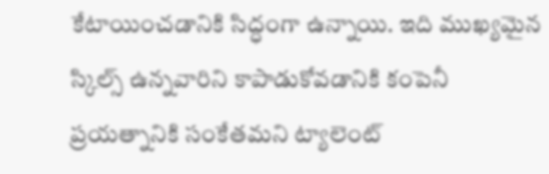కేటాయించడానికి సిద్ధంగా ఉన్నాయి. ఇది ముఖ్యమైన స్కిల్స్ ఉన్నవారిని కాపాడుకోవడానికి కంపెనీ ప్రయత్నానికి సంకేతమని ట్యాలెంట్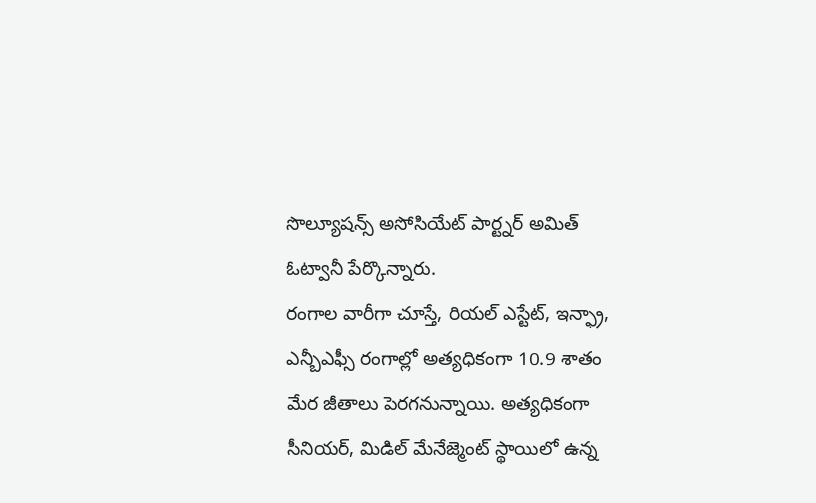సొల్యూషన్స్ అసోసియేట్ పార్ట్నర్ అమిత్ ఓట్వానీ పేర్కొన్నారు.
రంగాల వారీగా చూస్తే, రియల్ ఎస్టేట్, ఇన్ఫ్రా, ఎన్బీఎఫ్సీ రంగాల్లో అత్యధికంగా 10.9 శాతం మేర జీతాలు పెరగనున్నాయి. అత్యధికంగా సీనియర్, మిడిల్ మేనేజ్మెంట్ స్థాయిలో ఉన్న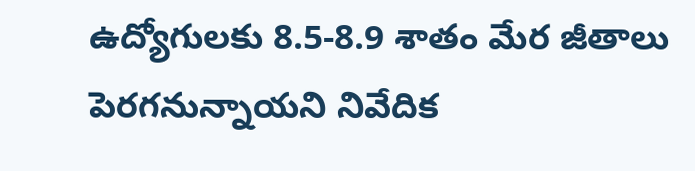ఉద్యోగులకు 8.5-8.9 శాతం మేర జీతాలు పెరగనున్నాయని నివేదిక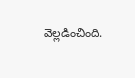వెల్లడించింది.